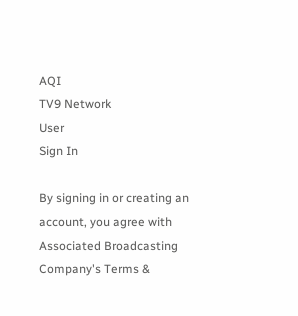AQI
TV9 Network
User
Sign In

By signing in or creating an account, you agree with Associated Broadcasting Company's Terms &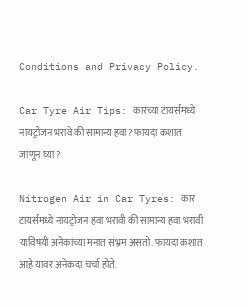Conditions and Privacy Policy.

Car Tyre Air Tips: कारच्या टायर्समध्ये नायट्रोजन भरावे की सामान्य हवा? फायदा कशात जाणून घ्या?

Nitrogen Air in Car Tyres: कार टायर्समध्ये नायट्रोजन हवा भरावी की सामान्य हवा भरावी याविषयी अनेकांच्या मनात संभ्रम असतो. फायदा कशात आहे यावर अनेकदा चर्चा होते.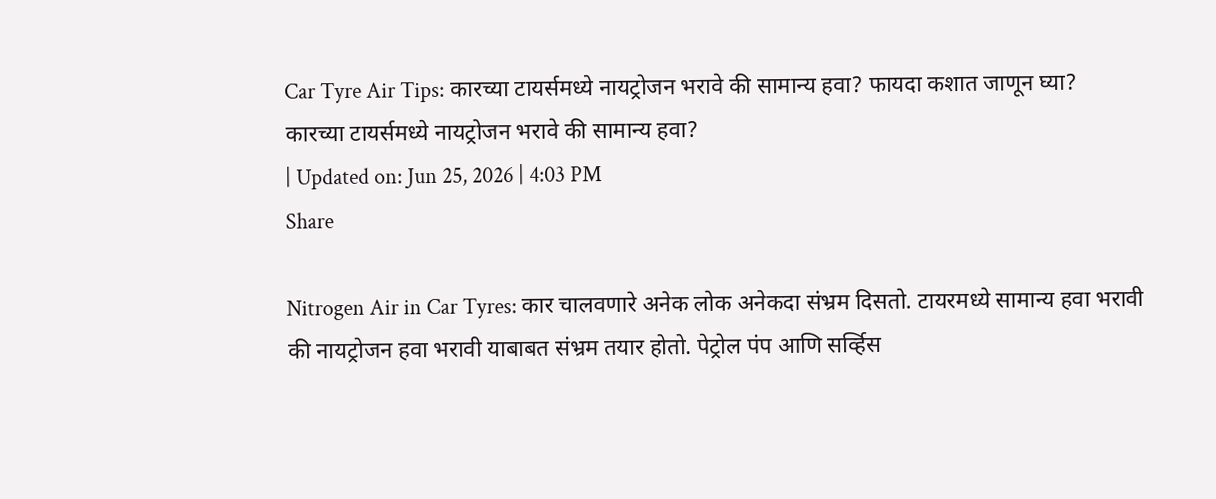Car Tyre Air Tips: कारच्या टायर्समध्ये नायट्रोजन भरावे की सामान्य हवा? फायदा कशात जाणून घ्या?
कारच्या टायर्समध्ये नायट्रोजन भरावे की सामान्य हवा?
| Updated on: Jun 25, 2026 | 4:03 PM
Share

Nitrogen Air in Car Tyres: कार चालवणारे अनेक लोक अनेकदा संभ्रम दिसतो. टायरमध्ये सामान्य हवा भरावी की नायट्रोजन हवा भरावी याबाबत संभ्रम तयार होतो. पेट्रोल पंप आणि सर्व्हिस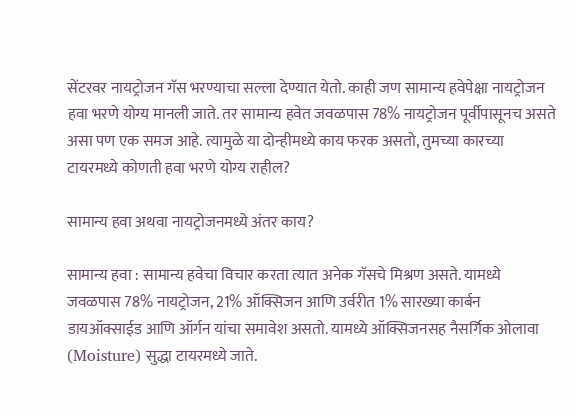सेंटरवर नायट्रोजन गॅस भरण्याचा सल्ला देण्यात येतो. काही जण सामान्य हवेपेक्षा नायट्रोजन हवा भरणे योग्य मानली जाते. तर सामान्य हवेत जवळपास 78% नायट्रोजन पूर्वीपासूनच असते असा पण एक समज आहे. त्यामुळे या दोन्हीमध्ये काय फरक असतो, तुमच्या कारच्या टायरमध्ये कोणती हवा भरणे योग्य राहील?

सामान्य हवा अथवा नायट्रोजनमध्ये अंतर काय?

सामान्य हवा : सामान्य हवेचा विचार करता त्यात अनेक गॅसचे मिश्रण असते. यामध्ये जवळपास 78% नायट्रोजन, 21% ऑक्सिजन आणि उर्वरीत 1% सारख्या कार्बन डायऑक्साईड आणि ऑर्गन यांचा समावेश असतो. यामध्ये ऑक्सिजनसह नैसर्गिक ओलावा (Moisture) सुद्धा टायरमध्ये जाते.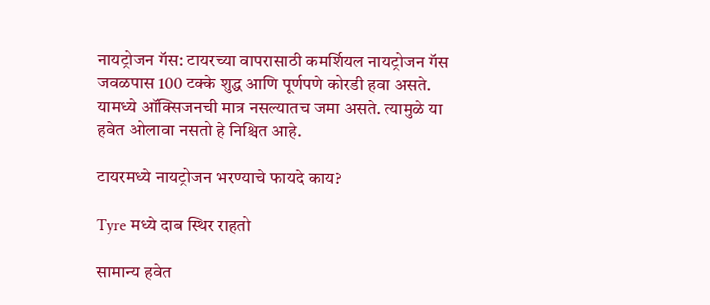नायट्रोजन गॅस: टायरच्या वापरासाठी कमर्शियल नायट्रोजन गॅस जवळपास 100 टक्के शुद्ध आणि पूर्णपणे कोरडी हवा असते. यामध्ये ऑक्सिजनची मात्र नसल्यातच जमा असते. त्यामुळे या हवेत ओलावा नसतो हे निश्चित आहे.

टायरमध्ये नायट्रोजन भरण्याचे फायदे काय?

Tyre मध्ये दाब स्थिर राहतो

सामान्य हवेत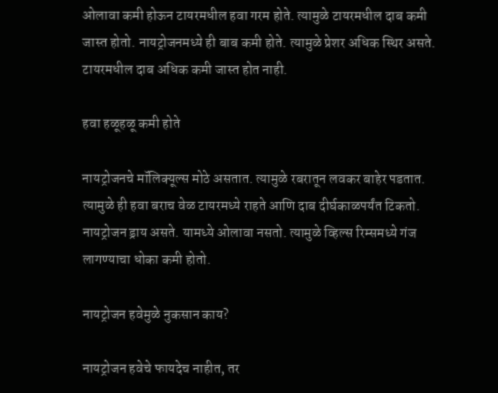ओलावा कमी होऊन टायरमधील हवा गरम होते. त्यामुळे टायरमधील दाब कमी जास्त होतो. नायट्रोजनमध्ये ही बाब कमी होते. त्यामुळे प्रेशर अधिक स्थिर असते. टायरमधील दाब अधिक कमी जास्त होत नाही.

हवा हळूहळू कमी होते

नायट्रोजनचे मॉलिक्यूल्स मोठे असतात. त्यामुळे रबरातून लवकर बाहेर पडतात. त्यामुळे ही हवा बराच वेळ टायरमध्ये राहते आणि दाब दीर्घकाळपर्यंत टिकतो. नायट्रोजन ड्राय असते. यामध्ये ओलावा नसतो. त्यामुळे व्हिल्स रिम्समध्ये गंज लागण्याचा धोका कमी होतो.

नायट्रोजन हवेमुळे नुकसान काय?

नायट्रोजन हवेचे फायदेच नाहीत, तर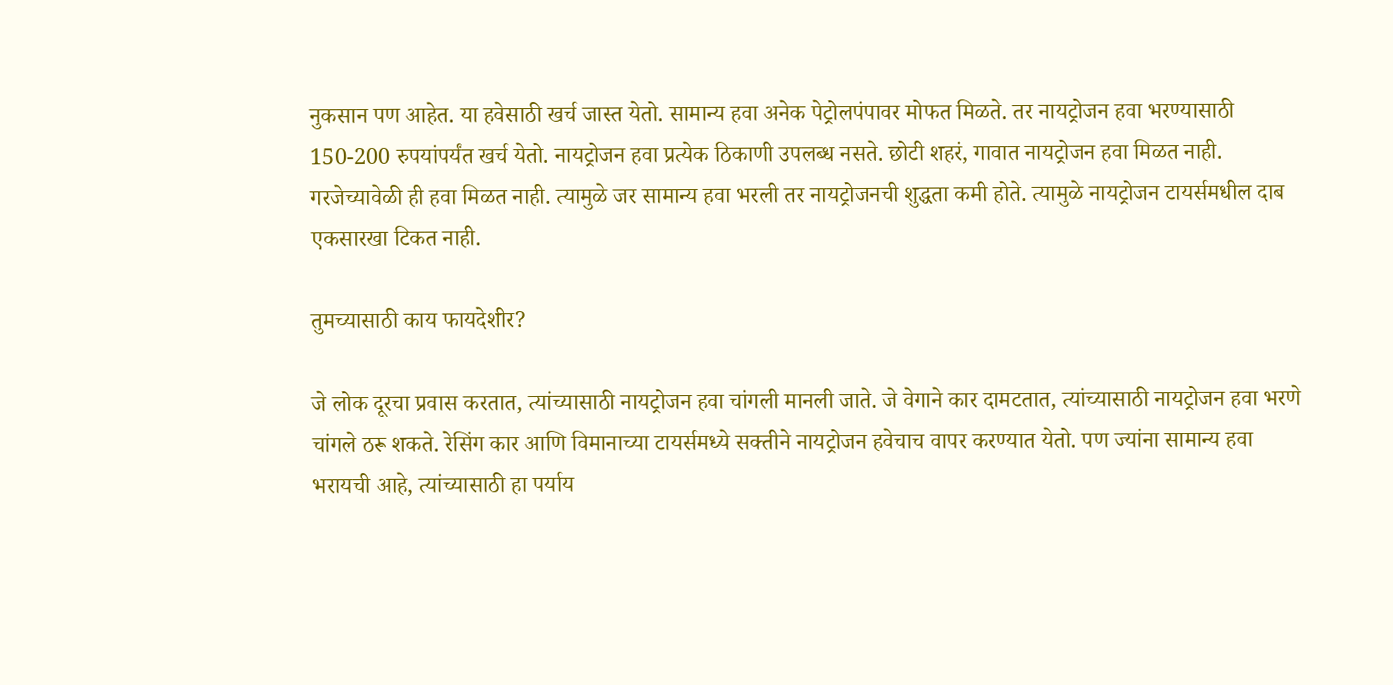नुकसान पण आहेत. या हवेसाठी खर्च जास्त येतो. सामान्य हवा अनेक पेट्रोलपंपावर मोफत मिळते. तर नायट्रोजन हवा भरण्यासाठी 150-200 रुपयांपर्यंत खर्च येतो. नायट्रोजन हवा प्रत्येक ठिकाणी उपलब्ध नसते. छोटी शहरं, गावात नायट्रोजन हवा मिळत नाही. गरजेच्यावेळी ही हवा मिळत नाही. त्यामुळे जर सामान्य हवा भरली तर नायट्रोजनची शुद्धता कमी होते. त्यामुळे नायट्रोजन टायर्समधील दाब एकसारखा टिकत नाही.

तुमच्यासाठी काय फायदेशीर?

जे लोक दूरचा प्रवास करतात, त्यांच्यासाठी नायट्रोजन हवा चांगली मानली जाते. जे वेगाने कार दामटतात, त्यांच्यासाठी नायट्रोजन हवा भरणे चांगले ठरू शकते. रेसिंग कार आणि विमानाच्या टायर्समध्ये सक्तीने नायट्रोजन हवेचाच वापर करण्यात येतो. पण ज्यांना सामान्य हवा भरायची आहे, त्यांच्यासाठी हा पर्याय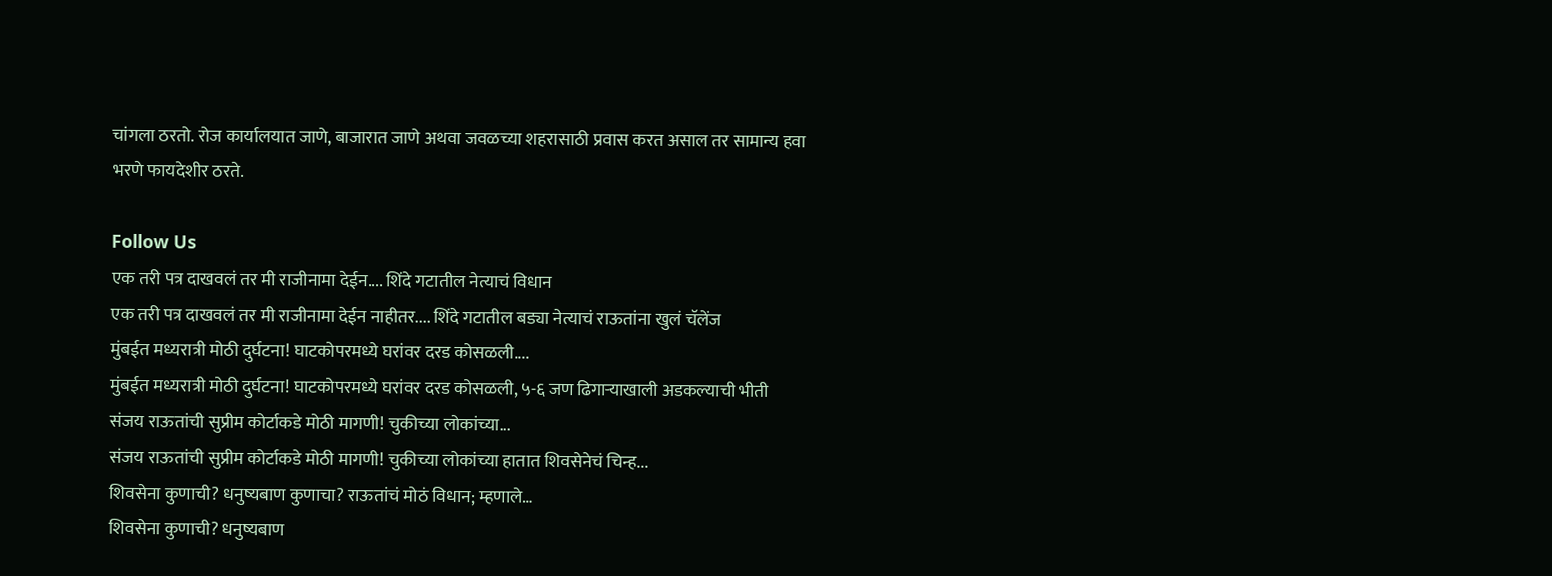चांगला ठरतो. रोज कार्यालयात जाणे, बाजारात जाणे अथवा जवळच्या शहरासाठी प्रवास करत असाल तर सामान्य हवा भरणे फायदेशीर ठरते.

Follow Us
एक तरी पत्र दाखवलं तर मी राजीनामा देईन.... शिंदे गटातील नेत्याचं विधान
एक तरी पत्र दाखवलं तर मी राजीनामा देईन नाहीतर.... शिंदे गटातील बड्या नेत्याचं राऊतांना खुलं चॅलेंज
मुंबईत मध्यरात्री मोठी दुर्घटना! घाटकोपरमध्ये घरांवर दरड कोसळली....
मुंबईत मध्यरात्री मोठी दुर्घटना! घाटकोपरमध्ये घरांवर दरड कोसळली, ५-६ जण ढिगाऱ्याखाली अडकल्याची भीती
संजय राऊतांची सुप्रीम कोर्टाकडे मोठी मागणी! चुकीच्या लोकांच्या...
संजय राऊतांची सुप्रीम कोर्टाकडे मोठी मागणी! चुकीच्या लोकांच्या हातात शिवसेनेचं चिन्ह...
शिवसेना कुणाची? धनुष्यबाण कुणाचा? राऊतांचं मोठं विधान; म्हणाले…
शिवसेना कुणाची? धनुष्यबाण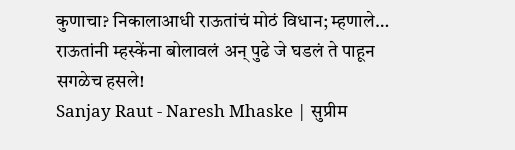कुणाचा? निकालाआधी राऊतांचं मोठं विधान; म्हणाले…
राऊतांनी म्हस्केंना बोलावलं अन् पुढे जे घडलं ते पाहून सगळेच हसले!
Sanjay Raut - Naresh Mhaske | सुप्रीम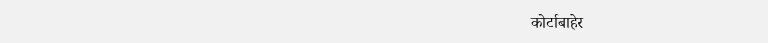कोर्टाबाहेर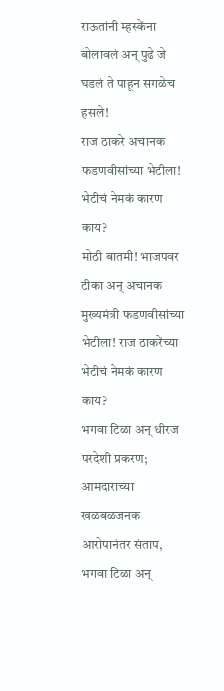राऊतांनी म्हस्केंना बोलावलं अन् पुढे जे घडलं ते पाहून सगळेच हसले!
राज ठाकरे अचानक फडणवीसांच्या भेटीला! भेटीचं नेमकं कारण काय?
मोठी बातमी! भाजपवर टीका अन् अचानक मुख्यमंत्री फडणवीसांच्या भेटीला! राज ठाकरेंच्या भेटीचं नेमकं कारण काय?
भगवा टिळा अन् धीरज परदेशी प्रकरण; आमदाराच्या खळबळजनक आरोपानंतर संताप,
भगवा टिळा अन्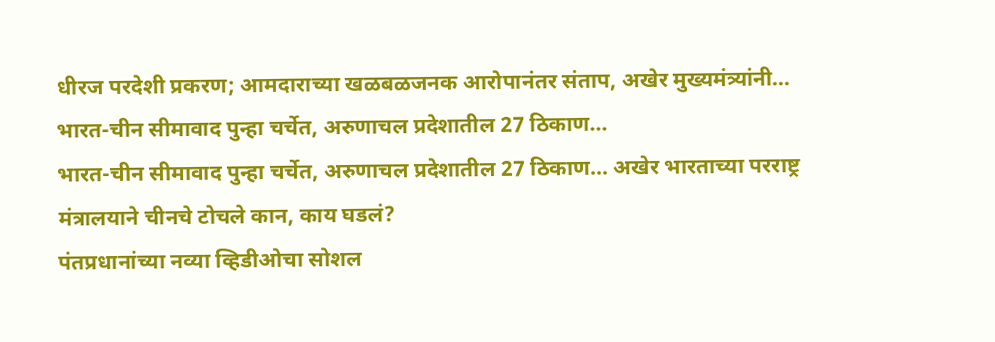धीरज परदेशी प्रकरण; आमदाराच्या खळबळजनक आरोपानंतर संताप, अखेर मुख्यमंत्र्यांनी...
भारत-चीन सीमावाद पुन्हा चर्चेत, अरुणाचल प्रदेशातील 27 ठिकाण...
भारत-चीन सीमावाद पुन्हा चर्चेत, अरुणाचल प्रदेशातील 27 ठिकाण... अखेर भारताच्या परराष्ट्र मंत्रालयाने चीनचे टोचले कान, काय घडलं?
पंतप्रधानांच्या नव्या व्हिडीओचा सोशल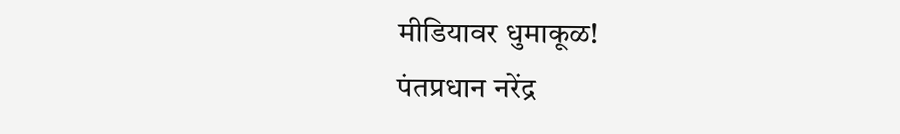मीडियावर धुमाकूळ!
पंतप्रधान नरेंद्र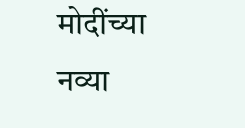मोदींच्या नव्या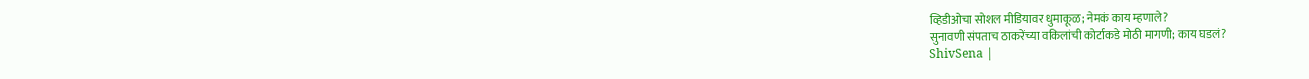व्हिडीओचा सोशल मीडियावर धुमाकूळ; नेमकं काय म्हणाले?
सुनावणी संपताच ठाकरेंच्या वकिलांची कोर्टाकडे मोठी मागणी; काय घडलं?
ShivSena |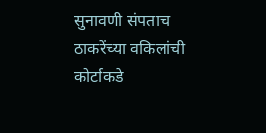सुनावणी संपताच ठाकरेंच्या वकिलांची कोर्टाकडे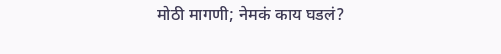मोठी मागणी; नेमकं काय घडलं?